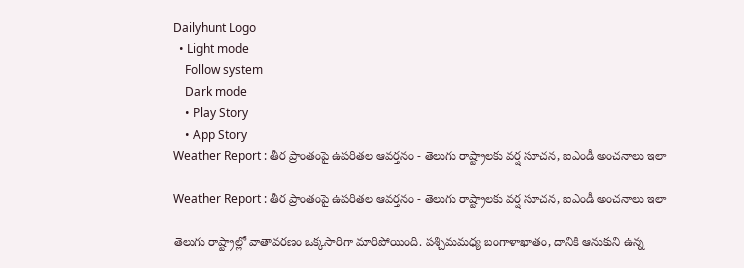Dailyhunt Logo
  • Light mode
    Follow system
    Dark mode
    • Play Story
    • App Story
Weather Report : తీర ప్రాంతంపై ఉపరితల ఆవర్తనం - తెలుగు రాష్ట్రాలకు వర్ష సూచన, ఐఎండీ అంచనాలు ఇలా

Weather Report : తీర ప్రాంతంపై ఉపరితల ఆవర్తనం - తెలుగు రాష్ట్రాలకు వర్ష సూచన, ఐఎండీ అంచనాలు ఇలా

తెలుగు రాష్ట్రాల్లో వాతావరణం ఒక్కసారిగా మారిపోయింది. పశ్చిమమధ్య బంగాళాఖాతం, దానికి ఆనుకుని ఉన్న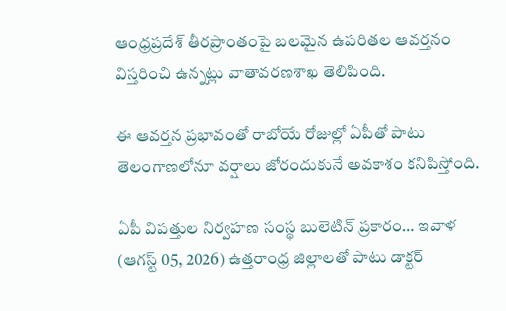ఆంధ్రప్రదేశ్ తీరప్రాంతంపై బలమైన ఉపరితల ఆవర్తనం విస్తరించి ఉన్నట్లు వాతావరణశాఖ తెలిపింది.

ఈ ఆవర్తన ప్రభావంతో రాబోయే రోజుల్లో ఏపీతో పాటు తెలంగాణలోనూ వర్షాలు జోరందుకునే అవకాశం కనిపిస్తోంది.

ఏపీ విపత్తుల నిర్వహణ సంస్థ బులెటిన్ ప్రకారం… ఇవాళ (ఆగస్ట్ 05, 2026) ఉత్తరాంధ్ర జిల్లాలతో పాటు డాక్టర్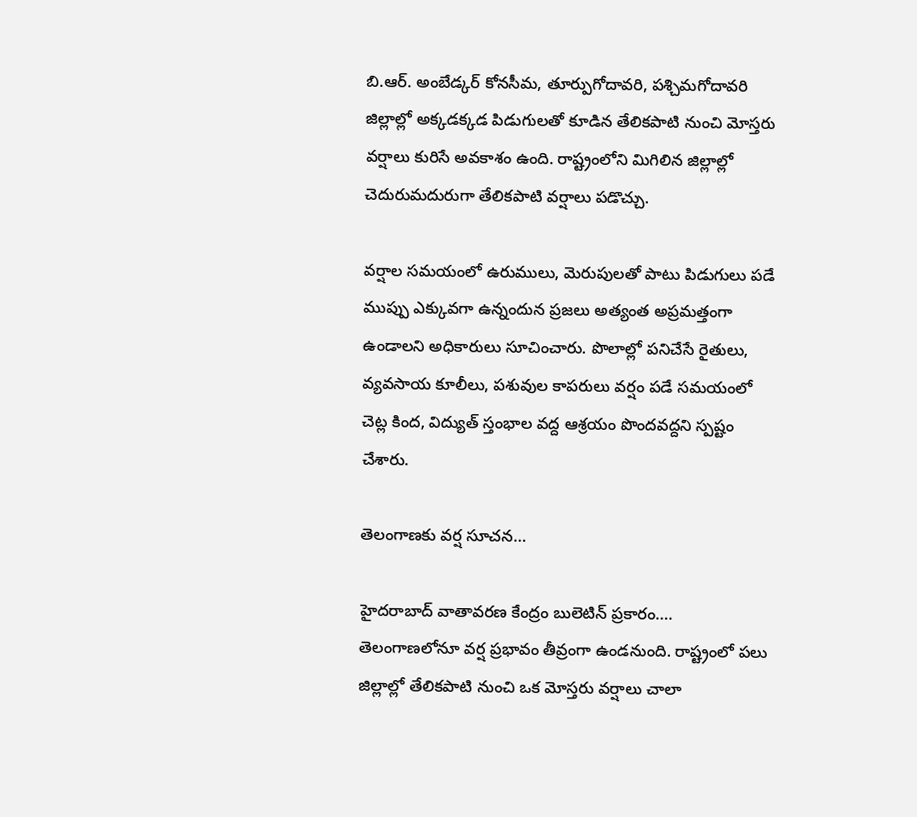బి.ఆర్. అంబేడ్కర్ కోనసీమ, తూర్పుగోదావరి, పశ్చిమగోదావరి జిల్లాల్లో అక్కడక్కడ పిడుగులతో కూడిన తేలికపాటి నుంచి మోస్తరు వర్షాలు కురిసే అవకాశం ఉంది. రాష్ట్రంలోని మిగిలిన జిల్లాల్లో చెదురుమదురుగా తేలికపాటి వర్షాలు పడొచ్చు.

వర్షాల సమయంలో ఉరుములు, మెరుపులతో పాటు పిడుగులు పడే ముప్పు ఎక్కువగా ఉన్నందున ప్రజలు అత్యంత అప్రమత్తంగా ఉండాలని అధికారులు సూచించారు. పొలాల్లో పనిచేసే రైతులు, వ్యవసాయ కూలీలు, పశువుల కాపరులు వర్షం పడే సమయంలో చెట్ల కింద, విద్యుత్ స్తంభాల వద్ద ఆశ్రయం పొందవద్దని స్పష్టం చేశారు.

తెలంగాణకు వర్ష సూచన…

హైదరాబాద్ వాతావరణ కేంద్రం బులెటిన్ ప్రకారం…. తెలంగాణలోనూ వర్ష ప్రభావం తీవ్రంగా ఉండనుంది. రాష్ట్రంలో పలు జిల్లాల్లో తేలికపాటి నుంచి ఒక మోస్తరు వర్షాలు చాలా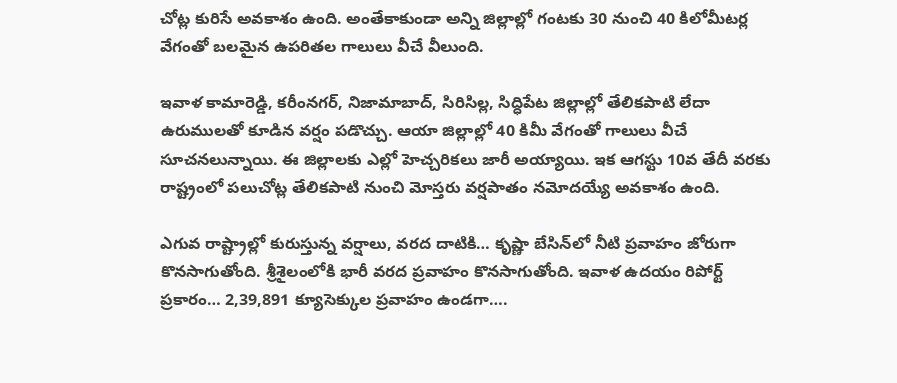చోట్ల కురిసే అవకాశం ఉంది. అంతేకాకుండా అన్ని జిల్లాల్లో గంటకు 30 నుంచి 40 కిలోమీటర్ల వేగంతో బలమైన ఉపరితల గాలులు వీచే వీలుంది.

ఇవాళ కామారెడ్డి, కరీంనగర్, నిజామాబాద్, సిరిసిల్ల, సిద్ధిపేట జిల్లాల్లో తేలికపాటి లేదా ఉరుములతో కూడిన వర్షం పడొచ్చు. ఆయా జిల్లాల్లో 40 కిమీ వేగంతో గాలులు వీచే సూచనలున్నాయి. ఈ జిల్లాలకు ఎల్లో హెచ్చరికలు జారీ అయ్యాయి. ఇక ఆగస్టు 10వ తేదీ వరకు రాష్ట్రంలో పలుచోట్ల తేలికపాటి నుంచి మోస్తరు వర్షపాతం నమోదయ్యే అవకాశం ఉంది.

ఎగువ రాష్ట్రాల్లో కురుస్తున్న వర్షాలు, వరద దాటికి… కృష్ణా బేసిన్‌లో నీటి ప్రవాహం జోరుగా కొనసాగుతోంది. శ్రీశైలంలోకి భారీ వరద ప్రవాహం కొనసాగుతోంది. ఇవాళ ఉదయం రిపోర్ట్ ప్రకారం… 2,39,891 క్యూసెక్కుల ప్రవాహం ఉండగా….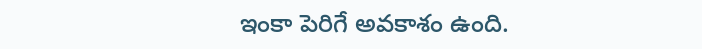ఇంకా పెరిగే అవకాశం ఉంది.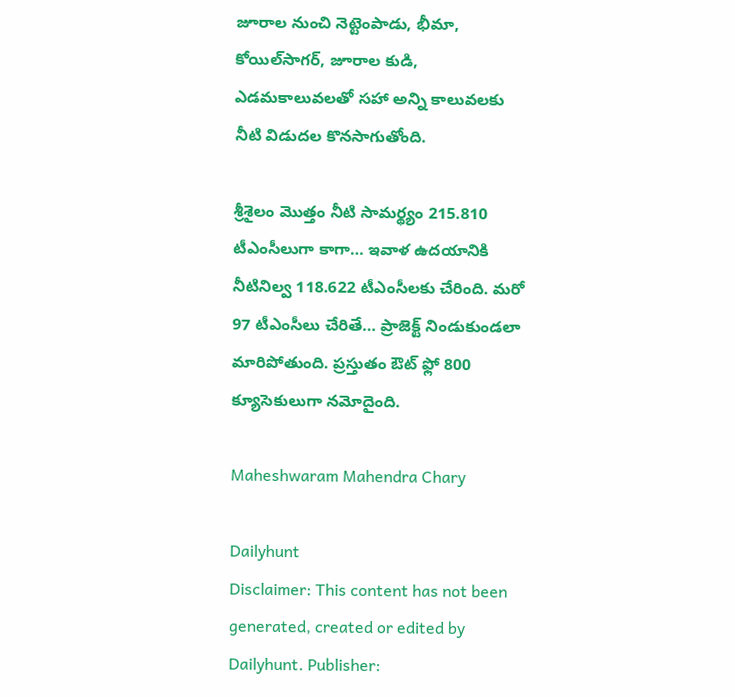జూరాల నుంచి నెట్టెంపాడు, భీమా, కోయిల్‌సాగర్, జూరాల కుడి, ఎడమకాలువలతో సహా అన్ని కాలువలకు నీటి విడుదల కొనసాగుతోంది.

శ్రీశైలం మొత్తం నీటి సామర్థ్యం 215.810 టీఎంసీలుగా కాగా… ఇవాళ ఉదయానికి నీటినిల్వ 118.622 టీఎంసీలకు చేరింది. మరో 97 టీఎంసీలు చేరితే… ప్రాజెక్ట్ నిండుకుండలా మారిపోతుంది. ప్రస్తుతం ఔట్ ఫ్లో 800 క్యూసెకులుగా నమోదైంది.

Maheshwaram Mahendra Chary

Dailyhunt
Disclaimer: This content has not been generated, created or edited by Dailyhunt. Publisher: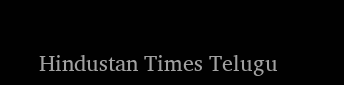Hindustan Times Telugu